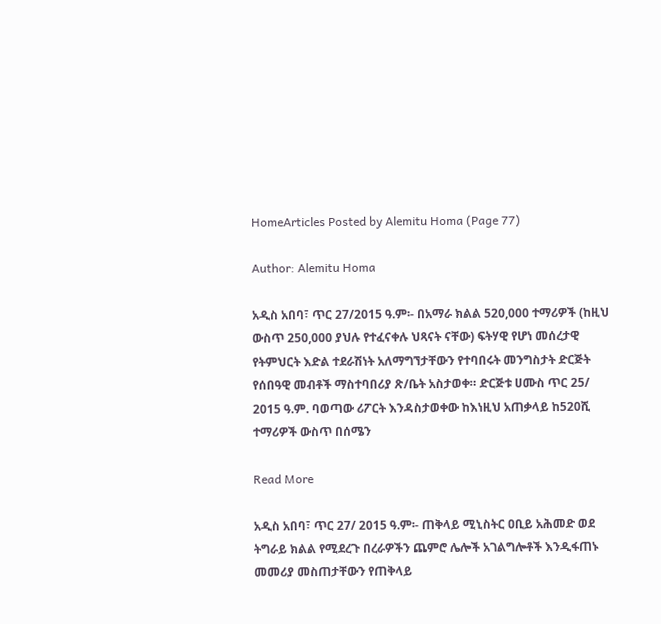HomeArticles Posted by Alemitu Homa (Page 77)

Author: Alemitu Homa

አዲስ አበባ፣ ጥር 27/2015 ዓ.ም፡- በአማራ ክልል 520,000 ተማሪዎች (ከዚህ ውስጥ 250,000 ያህሉ የተፈናቀሉ ህጻናት ናቸው) ፍትሃዊ የሆነ መሰረታዊ የትምህርት እድል ተደራሽነት አለማግኘታቸውን የተባበሩት መንግስታት ድርጅት የሰበዓዊ መብቶች ማስተባበሪያ ጽ/ቤት አስታወቀ። ድርጅቱ ሀሙስ ጥር 25/ 2015 ዓ.ም. ባወጣው ሪፖርት እንዳስታወቀው ከእነዚህ አጠቃላይ ከ520ሺ ተማሪዎች ውስጥ በሰሜን

Read More

አዲስ አበባ፣ ጥር 27/ 2015 ዓ.ም፡- ጠቅላይ ሚኒስትር ዐቢይ አሕመድ ወደ ትግራይ ክልል የሚደረጉ በረራዎችን ጨምሮ ሌሎች አገልግሎቶች እንዲፋጠኑ መመሪያ መስጠታቸውን የጠቅላይ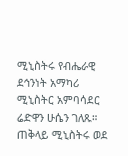ሚኒስትሩ የብሔራዊ ደኅንነት አማካሪ ሚኒስትር አምባሳደር ሬድዋን ሁሴን ገለጹ። ጠቅላይ ሚኒስትሩ ወደ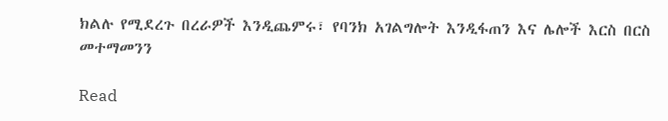ክልሉ የሚደረጉ በረራዎች እንዲጨምሩ፣ የባንክ አገልግሎት እንዲፋጠን እና ሌሎች እርስ በርስ መተማመንን

Read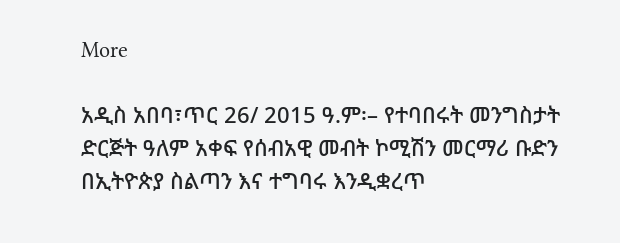More

አዲስ አበባ፣ጥር 26/ 2015 ዓ.ም፡– የተባበሩት መንግስታት ድርጅት ዓለም አቀፍ የሰብአዊ መብት ኮሚሽን መርማሪ ቡድን በኢትዮጵያ ስልጣን እና ተግባሩ እንዲቋረጥ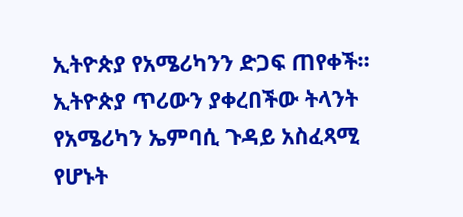ኢትዮጵያ የአሜሪካንን ድጋፍ ጠየቀች። ኢትዮጵያ ጥሪውን ያቀረበችው ትላንት የአሜሪካን ኤምባሲ ጉዳይ አስፈጻሚ የሆኑት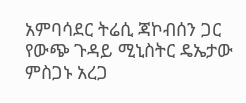አምባሳደር ትሬሲ ጃኮብሰን ጋር የውጭ ጉዳይ ሚኒስትር ዴኤታው ምስጋኑ አረጋ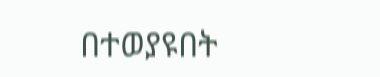በተወያዩበት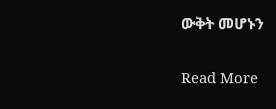ውቅት መሆኑን

Read More